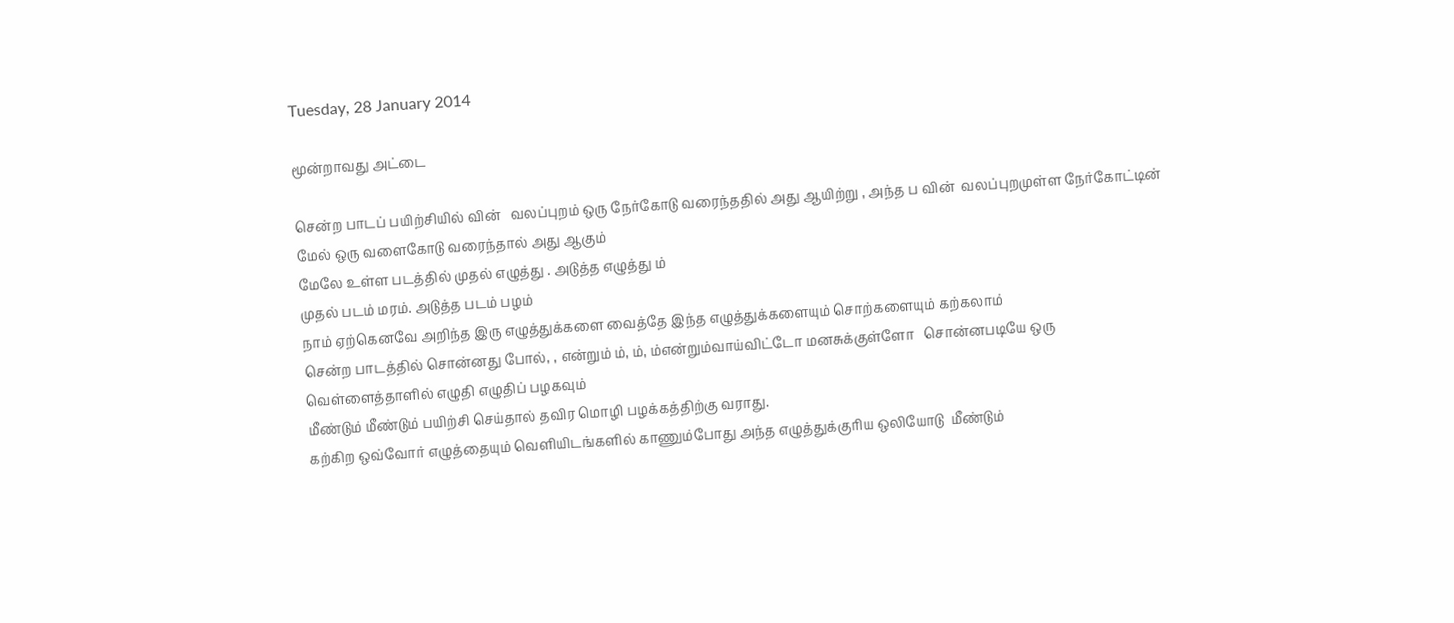Tuesday, 28 January 2014

மூன்றாவது அட்டை

சென்ற பாடப் பயிற்சியில் வின்   வலப்புறம் ஒரு நேர்கோடு வரைந்ததில் அது ஆயிற்று , அந்த ப வின்  வலப்புறமுள்ள நேர்கோட்டின் மேல் ஒரு வளைகோடு வரைந்தால் அது ஆகும்
மேலே உள்ள படத்தில் முதல் எழுத்து . அடுத்த எழுத்து ம்
முதல் படம் மரம். அடுத்த படம் பழம்
நாம் ஏற்கெனவே அறிந்த இரு எழுத்துக்களை வைத்தே இந்த எழுத்துக்களையும் சொற்களையும் கற்கலாம்
சென்ற பாடத்தில் சொன்னது போல், , என்றும் ம், ம், ம்என்றும்வாய்விட்டோ மனசுக்குள்ளோ   சொன்னபடியே ஒரு வெள்ளைத்தாளில் எழுதி எழுதிப் பழகவும்
மீண்டும் மீண்டும் பயிற்சி செய்தால் தவிர மொழி பழக்கத்திற்கு வராது.
கற்கிற ஒவ்வோர் எழுத்தையும் வெளியிடங்களில் காணும்போது அந்த எழுத்துக்குரிய ஒலியோடு  மீண்டும்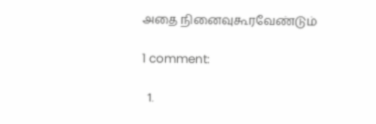அதை நினைவுகூரவேண்டும்

1 comment:

  1.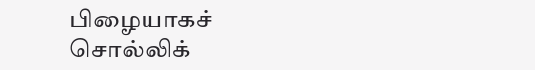பிழையாகச் சொல்லிக்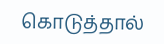கொடுத்தால்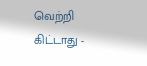வெற்றி கிட்டாது -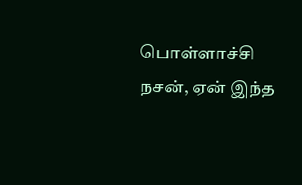பொள்ளாச்சி நசன், ஏன் இந்த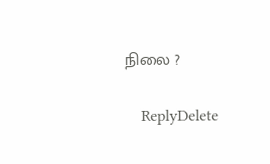நிலை ?

    ReplyDelete